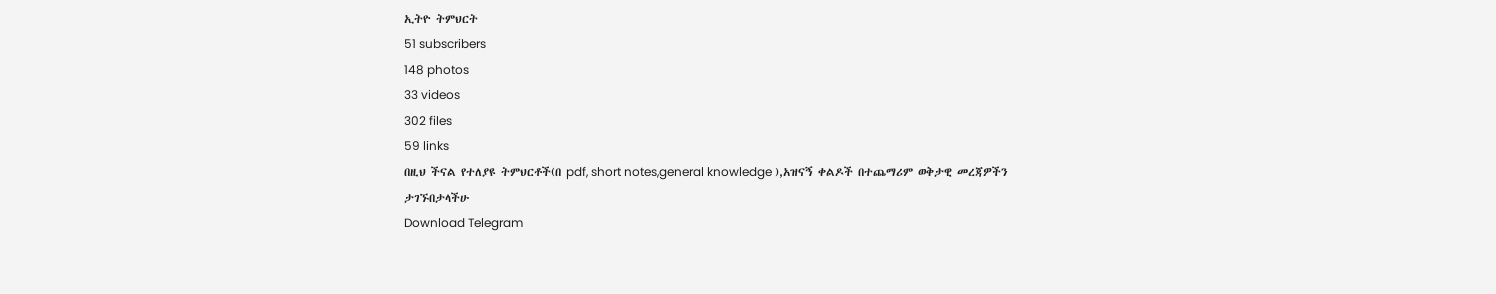ኢትዮ ትምህርት
51 subscribers
148 photos
33 videos
302 files
59 links
በዚህ ችናል የተለያዩ ትምህርቶች(በ pdf, short notes,general knowledge ),አዝናኝ ቀልዶች በተጨማሪም ወቅታዊ መረጃዎችን ታገኙበታላችሁ
Download Telegram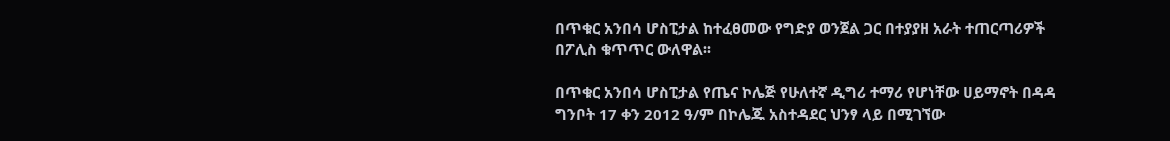በጥቁር አንበሳ ሆስፒታል ከተፈፀመው የግድያ ወንጀል ጋር በተያያዘ አራት ተጠርጣሪዎች በፖሊስ ቁጥጥር ውለዋል፡፡

በጥቁር አንበሳ ሆስፒታል የጤና ኮሌጅ የሁለተኛ ዲግሪ ተማሪ የሆነቸው ሀይማኖት በዳዳ ግንቦት 17 ቀን 2012 ዓ/ም በኮሌጁ አስተዳደር ህንፃ ላይ በሚገኘው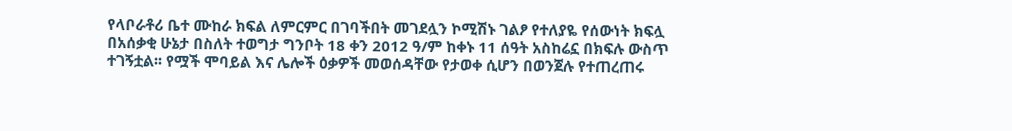የላቦራቶሪ ቤተ ሙከራ ክፍል ለምርምር በገባችበት መገደሏን ኮሚሽኑ ገልፆ የተለያዬ የሰውነት ክፍሏ በአሰቃቂ ሁኔታ በስለት ተወግታ ግንቦት 18 ቀን 2012 ዓ/ም ከቀኑ 11 ሰዓት አስከሬኗ በክፍሉ ውስጥ ተገኝቷል፡፡ የሟች ሞባይል እና ሌሎች ዕቃዎች መወሰዳቸው የታወቀ ሲሆን በወንጀሉ የተጠረጠሩ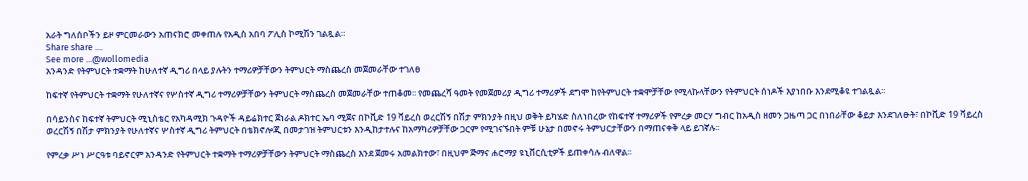አራት ግለሰቦችን ይዞ ምርመራውን አጠናክሮ መቀጠሉ የአዲስ አበባ ፖሊስ ኮሚሽን ገልጿል።
Share share ....
See more ...@wollomedia
አንዳንድ የትምህርት ተቋማት ከሁለተኛ ዲግሪ በላይ ያሉትን ተማሪዎቻቸውን ትምህርት ማስጨረስ መጀመራቸው ተገለፀ

ከፍተኛ የትምህርት ተቋማት የሁለተኛና የሦስተኛ ዲግሪ ተማሪዎቻቸውን ትምህርት ማስጨረስ መጀመራቸው ተጠቆመ፡፡ የመጨረሻ ዓመት የመጀመሪያ ዲግሪ ተማሪዎች ደግሞ ከየትምህርት ተቋሞቻቸው የሚላኩላቸውን የትምህርት ሰነዶች እያነበቡ እንደሚቆዩ ተገልጿል፡፡

በሳይንስና ከፍተኛ ትምህርት ሚኒስቴር የአካዳሚክ ጉዳዮች ዳይሬክተር ጀነራል ዶክተር ኤባ ሚጀና በኮቪድ 19 ቫይረስ ወረርሽኝ በሽታ ምክንያት በዚህ ወቅት ይካሄድ ስለነበረው የከፍተኛ ተማሪዎች የምረቃ መርሃ ግብር ከአዲስ ዘመን ጋዜጣ ጋር በነበራቸው ቆይታ እንደገለፁት፣ በኮቪድ 19 ቫይረስ ወረርሽኝ በሽታ ምክንያት የሁለተኛና ሦስተኛ ዲግሪ ትምህርት በቴክኖሎጂ በመታገዝ ትምህርቱን እንዲከታተሉና ከአማካሪዎቻቸው ጋርም የሚገናኙበት ምቹ ሁኔታ በመኖሩ ትምህርታቸውን በማጠናቀቅ ላይ ይገኛሉ፡፡

የምረቃ ሥነ ሥርዓቱ ባይኖርም አንዳንድ የትምህርት ተቋማት ተማሪዎቻቸውን ትምህርት ማስጨረስ እንደ ጀመሩ አመልክተው፣ በዚህም ጅማና ሐሮማያ ዩኒቨርሲቲዎች ይጠቀሳሉ ብለዋል፡፡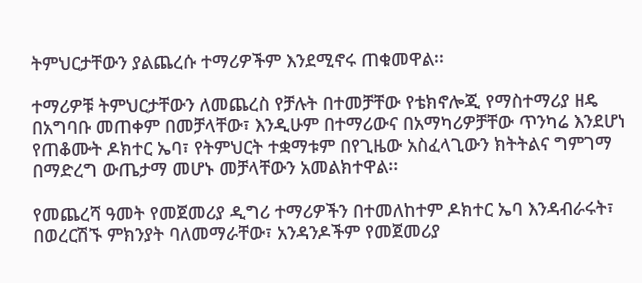ትምህርታቸውን ያልጨረሱ ተማሪዎችም እንደሚኖሩ ጠቁመዋል፡፡

ተማሪዎቹ ትምህርታቸውን ለመጨረስ የቻሉት በተመቻቸው የቴክኖሎጂ የማስተማሪያ ዘዴ በአግባቡ መጠቀም በመቻላቸው፣ እንዲሁም በተማሪውና በአማካሪዎቻቸው ጥንካሬ እንደሆነ የጠቆሙት ዶክተር ኤባ፣ የትምህርት ተቋማቱም በየጊዜው አስፈላጊውን ክትትልና ግምገማ በማድረግ ውጤታማ መሆኑ መቻላቸውን አመልክተዋል፡፡

የመጨረሻ ዓመት የመጀመሪያ ዲግሪ ተማሪዎችን በተመለከተም ዶክተር ኤባ እንዳብራሩት፣ በወረርሽኙ ምክንያት ባለመማራቸው፣ አንዳንዶችም የመጀመሪያ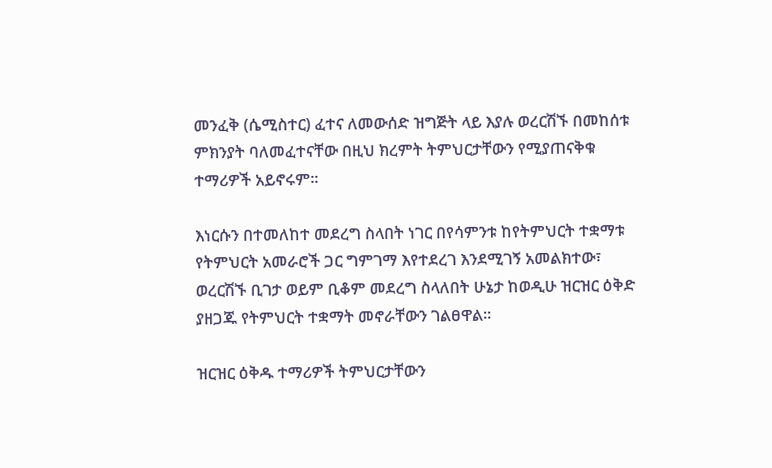መንፈቅ (ሴሚስተር) ፈተና ለመውሰድ ዝግጅት ላይ እያሉ ወረርሽኙ በመከሰቱ ምክንያት ባለመፈተናቸው በዚህ ክረምት ትምህርታቸውን የሚያጠናቅቁ ተማሪዎች አይኖሩም፡፡

እነርሱን በተመለከተ መደረግ ስላበት ነገር በየሳምንቱ ከየትምህርት ተቋማቱ የትምህርት አመራሮች ጋር ግምገማ እየተደረገ እንደሚገኝ አመልክተው፣ ወረርሽኙ ቢገታ ወይም ቢቆም መደረግ ስላለበት ሁኔታ ከወዲሁ ዝርዝር ዕቅድ ያዘጋጁ የትምህርት ተቋማት መኖራቸውን ገልፀዋል፡፡

ዝርዝር ዕቅዱ ተማሪዎች ትምህርታቸውን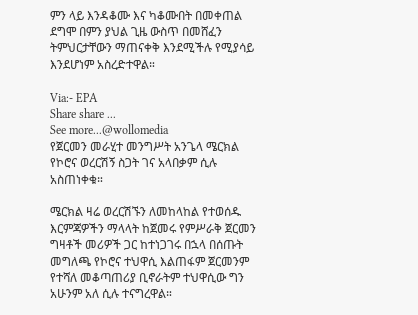ምን ላይ እንዳቆሙ እና ካቆሙበት በመቀጠል ደግሞ በምን ያህል ጊዜ ውስጥ በመሸፈን ትምህርታቸውን ማጠናቀቅ እንደሚችሉ የሚያሳይ እንደሆነም አስረድተዋል።

Via:- EPA
Share share ...
See more...@wollomedia
የጀርመን መራሂተ መንግሥት አንጌላ ሜርክል የኮሮና ወረርሽኝ ስጋት ገና አላበቃም ሲሉ አስጠነቀቁ።

ሜርክል ዛሬ ወረርሽኙን ለመከላከል የተወሰዱ እርምጃዎችን ማላላት ከጀመሩ የምሥራቅ ጀርመን ግዛቶች መሪዎች ጋር ከተነጋገሩ በኋላ በሰጡት መግለጫ የኮሮና ተህዋሲ እልጠፋም ጀርመንም የተሻለ መቆጣጠሪያ ቢኖራትም ተህዋሲው ግን አሁንም አለ ሲሉ ተናግረዋል።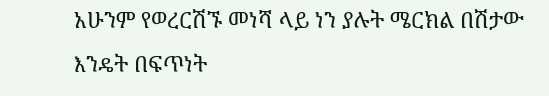አሁንም የወረርሽኙ መነሻ ላይ ነን ያሉት ሜርክል በሽታው እንዴት በፍጥነት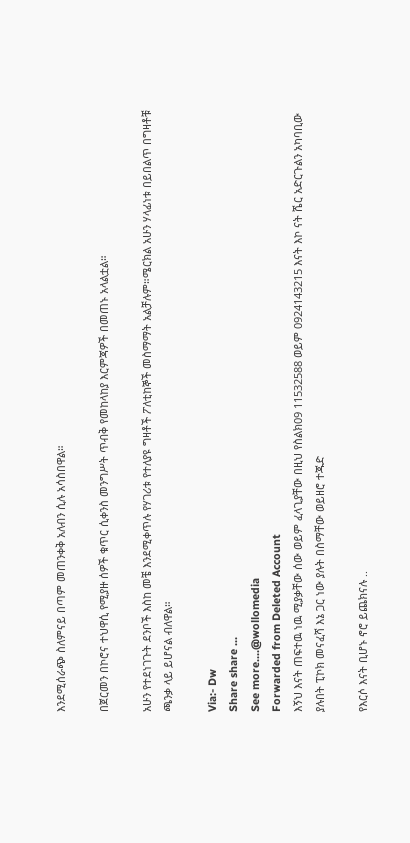እንደሚሰራጭ ስለምናይ በጣም መጠንቀቅ አለብን ሲሉ አሳስበዋል።

በጀርመን በኮሮና ተህዋሲ የሚያዙ ሰዎች ቁጥር ሲቀንስ መንግሥት ጥብቅ የመከላከያ እርምጃዎች በመጠኑ አላልቷል።

አሁን የተደነገጉት ደንቦች እስከ መቼ እንደሚቀጥሉ የሃገሪቱ የተለያዩ ግዛቶች ፖለቲከኞች መስማማት አልቻሉም።ሜርክል አሁን ሃላፊነቱ በይበልጥ በግዛቶቹ ጫንቃ ላይ ይሆናል ብለዋል።

Via:- Dw
Share share ...
See more....@wollomedia
Forwarded from Deleted Account
እኝህ እናት ጠፍተዉ ነዉ ሚያቃቸው ሰው ወይም ፈላጊያቸው በዚህ የስልክ09 11532588 ወይም 0924143215 እናት እኮ ናት ሼር አድርጉልን አካባቢው ያሉበት ፒኮክ መናፈሻ እኔ ጋር ነው ያሉት በስማቸው ወይዘሮ ተጁድ

የእርሶ እናት ቢሆኑ ኖሮ ይጨክናሉ ..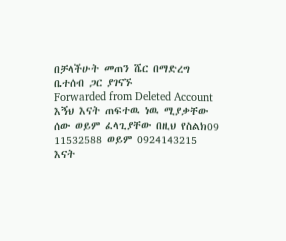በቻላችሁት መጠን ሼር በማድረግ ቤተሰብ ጋር ያገናኙ
Forwarded from Deleted Account
እኝህ እናት ጠፍተዉ ነዉ ሚያቃቸው ሰው ወይም ፈላጊያቸው በዚህ የስልክ09 11532588 ወይም 0924143215 እናት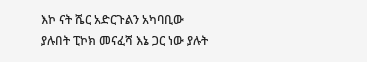እኮ ናት ሼር አድርጉልን አካባቢው ያሉበት ፒኮክ መናፈሻ እኔ ጋር ነው ያሉት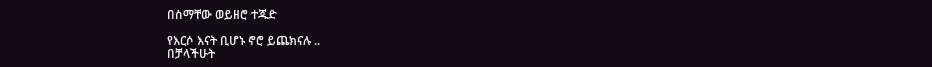በስማቸው ወይዘሮ ተጁድ

የእርሶ እናት ቢሆኑ ኖሮ ይጨክናሉ ..
በቻላችሁት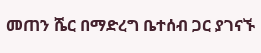መጠን ሼር በማድረግ ቤተሰብ ጋር ያገናኙ